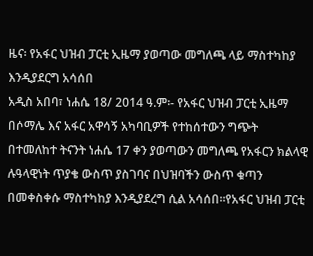ዜና፡ የአፋር ህዝብ ፓርቲ ኢዜማ ያወጣው መግለጫ ላይ ማስተካከያ እንዲያደርግ አሳሰበ
አዲስ አበባ፣ ነሐሴ 18/ 2014 ዓ.ም፡- የአፋር ህዝብ ፓርቲ ኢዜማ በሶማሌ እና አፋር አዋሳኝ አካባቢዎች የተከሰተውን ግጭት በተመለከተ ትናንት ነሐሴ 17 ቀን ያወጣውን መግለጫ የአፋርን ክልላዊ ሉዓላዊነት ጥያቄ ውስጥ ያስገባና በህዝባችን ውስጥ ቁጣን በመቀስቀሱ ማስተካከያ እንዲያደረግ ሲል አሳሰበ።የአፋር ህዝብ ፓርቲ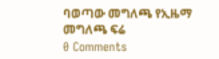ባወጣው መግለጫ የኢዜማ መግለጫ ፍሬ
0 Comments